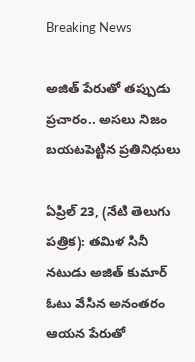Breaking News

అజిత్ పేరుతో తప్పుడు ప్రచారం.. అసలు నిజం బయటపెట్టిన ప్రతినిధులు

ఏప్రిల్ 23, (నేటి తెలుగు పత్రిక): తమిళ సినీ నటుడు అజిత్ కుమార్ ఓటు వేసిన అనంతరం ఆయన పేరుతో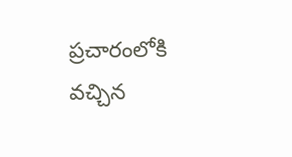ప్రచారంలోకి వచ్చిన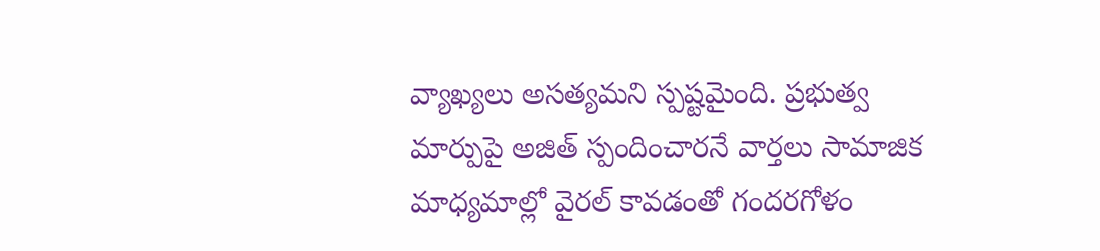వ్యాఖ్యలు అసత్యమని స్పష్టమైంది. ప్రభుత్వ మార్పుపై అజిత్ స్పందించారనే వార్తలు సామాజిక మాధ్యమాల్లో వైరల్ కావడంతో గందరగోళం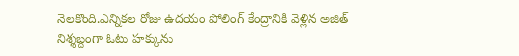నెలకొంది.ఎన్నికల రోజు ఉదయం పోలింగ్ కేంద్రానికి వెళ్లిన అజిత్ నిశ్శబ్దంగా ఓటు హక్కును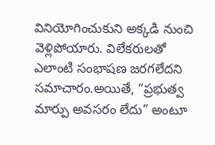వినియోగించుకుని అక్కడి నుంచి వెళ్లిపోయారు. విలేకరులతో ఎలాంటి సంభాషణ జరగలేదని సమాచారం.అయితే, “ప్రభుత్వ మార్పు అవసరం లేదు” అంటూ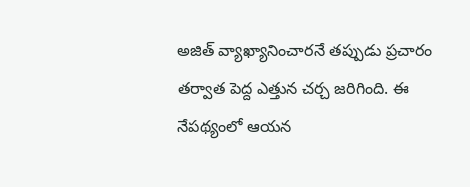అజిత్ వ్యాఖ్యానించారనే తప్పుడు ప్రచారం తర్వాత పెద్ద ఎత్తున చర్చ జరిగింది. ఈ నేపథ్యంలో ఆయన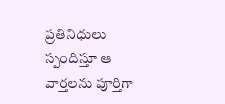ప్రతినిధులు స్పందిస్తూ ఆ వార్తలను పూర్తిగా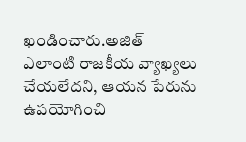ఖండించారు.అజిత్ ఎలాంటి రాజకీయ వ్యాఖ్యలు చేయలేదని, ఆయన పేరును ఉపయోగించి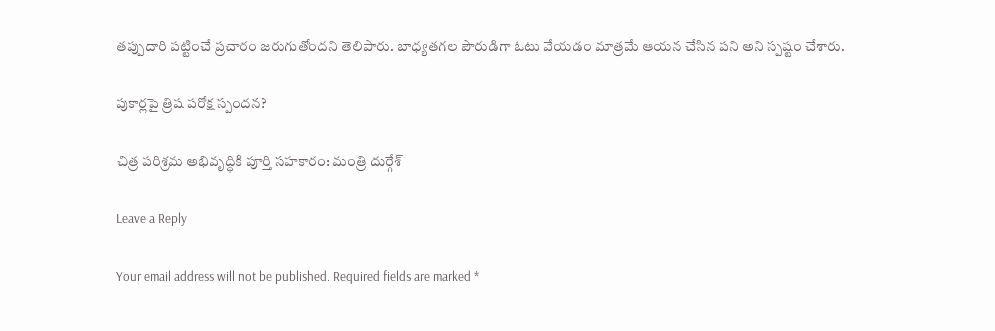తప్పుదారి పట్టించే ప్రచారం జరుగుతోందని తెలిపారు. బాధ్యతగల పౌరుడిగా ఓటు వేయడం మాత్రమే ఆయన చేసిన పని అని స్పష్టం చేశారు.

పుకార్లపై త్రిష పరోక్ష స్పందన?

చిత్ర పరిశ్రమ అభివృద్ధికి పూర్తి సహకారం: మంత్రి దుర్గేశ్

Leave a Reply

Your email address will not be published. Required fields are marked *